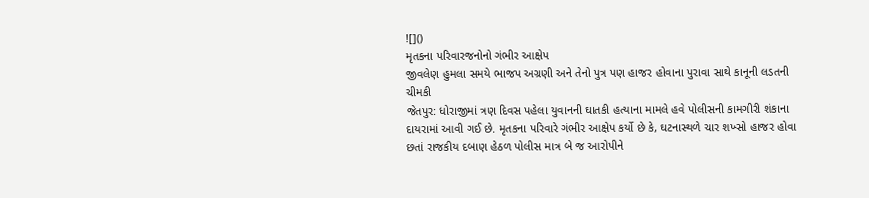![]()
મૃતકના પરિવારજનોનો ગંભીર આક્ષેપ
જીવલેણ હુમલા સમયે ભાજપ અગ્રણી અને તેનો પુત્ર પણ હાજર હોવાના પુરાવા સાથે કાનૂની લડતની ચીમકી
જેતપુર: ધોરાજીમાં ત્રણ દિવસ પહેલા યુવાનની ઘાતકી હત્યાના મામલે હવે પોલીસની કામગીરી શંકાના દાયરામાં આવી ગઈ છે. મૃતકના પરિવારે ગંભીર આક્ષેપ કર્યો છે કે, ઘટનાસ્થળે ચાર શખ્સો હાજર હોવા છતાં રાજકીય દબાણ હેઠળ પોલીસ માત્ર બે જ આરોપીને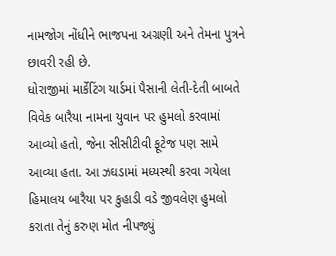નામજોગ નોંધીને ભાજપના અગ્રણી અને તેમના પુત્રને છાવરી રહી છે.
ધોરાજીમાં માર્કેટિંગ યાર્ડમાં પૈસાની લેતી-દેતી બાબતે વિવેક બારૈયા નામના યુવાન પર હુમલો કરવામાં આવ્યો હતો, જેના સીસીટીવી ફૂટેજ પણ સામે આવ્યા હતા. આ ઝઘડામાં મધ્યસ્થી કરવા ગયેલા હિમાલય બારૈયા પર કુહાડી વડે જીવલેણ હુમલો કરાતા તેનું કરુણ મોત નીપજ્યું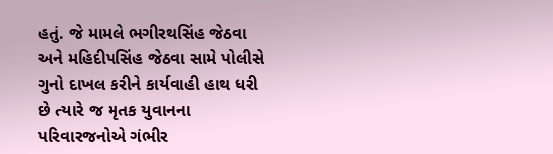હતું. જે મામલે ભગીરથસિંહ જેઠવા અને મહિદીપસિંહ જેઠવા સામે પોલીસે ગુનો દાખલ કરીને કાર્યવાહી હાથ ધરી છે ત્યારે જ મૃતક યુવાનના પરિવારજનોએ ગંભીર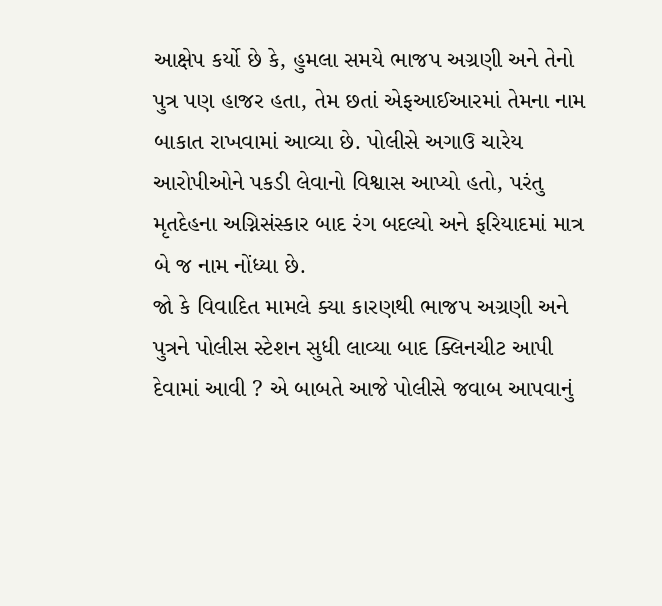આક્ષેપ કર્યો છે કે, હુમલા સમયે ભાજપ અગ્રણી અને તેનો પુત્ર પણ હાજર હતા, તેમ છતાં એફઆઈઆરમાં તેમના નામ બાકાત રાખવામાં આવ્યા છે. પોલીસે અગાઉ ચારેય આરોપીઓને પકડી લેવાનો વિશ્વાસ આપ્યો હતો, પરંતુ મૃતદેહના અગ્નિસંસ્કાર બાદ રંગ બદલ્યો અને ફરિયાદમાં માત્ર બે જ નામ નોંધ્યા છે.
જો કે વિવાદિત મામલે ક્યા કારણથી ભાજપ અગ્રણી અને પુત્રને પોલીસ સ્ટેશન સુધી લાવ્યા બાદ ક્લિનચીટ આપી દેવામાં આવી ? એ બાબતે આજે પોલીસે જવાબ આપવાનું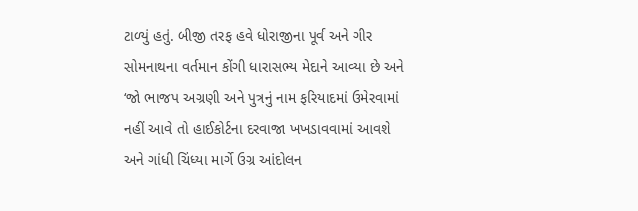ટાળ્યું હતું. બીજી તરફ હવે ધોરાજીના પૂર્વ અને ગીર સોમનાથના વર્તમાન કોંગી ધારાસભ્ય મેદાને આવ્યા છે અને ‘જો ભાજપ અગ્રણી અને પુત્રનું નામ ફરિયાદમાં ઉમેરવામાં નહીં આવે તો હાઈકોર્ટના દરવાજા ખખડાવવામાં આવશે અને ગાંધી ચિંધ્યા માર્ગે ઉગ્ર આંદોલન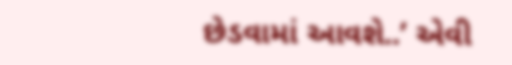છેડવામાં આવશે..’ એવી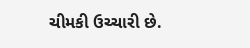ચીમકી ઉચ્ચારી છે.